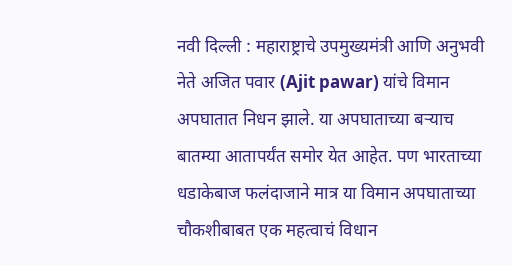नवी दिल्ली : महाराष्ट्राचे उपमुख्यमंत्री आणि अनुभवी नेते अजित पवार (Ajit pawar) यांचे विमान अपघातात निधन झाले. या अपघाताच्या बऱ्याच बातम्या आतापर्यंत समोर येत आहेत. पण भारताच्या धडाकेबाज फलंदाजाने मात्र या विमान अपघाताच्या चौकशीबाबत एक महत्वाचं विधान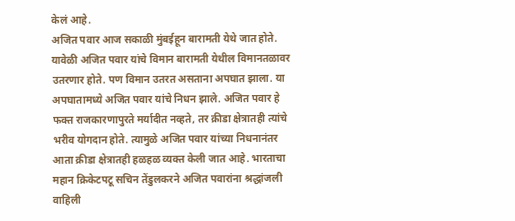केलं आहे.
अजित पवार आज सकाळी मुंबईहून बारामती येथे जात होते. यावेळी अजित पवार यांचे विमान बारामती येथील विमानतळावर उतरणार होते. पण विमान उतरत असताना अपघात झाला. या अपघातामध्ये अजित पवार यांचे निधन झाले. अजित पवार हे फक्त राजकारणापुरते मर्यादीत नव्हते, तर क्रीडा क्षेत्रातही त्यांचे भरीव योगदान होते. त्यामुळे अजित पवार यांच्या निधनानंतर आता क्रीडा क्षेत्रातही हळहळ व्यक्त केली जात आहे. भारताचा महान क्रिकेटपटू सचिन तेंडुलकरने अजित पवारांना श्रद्धांजली वाहिली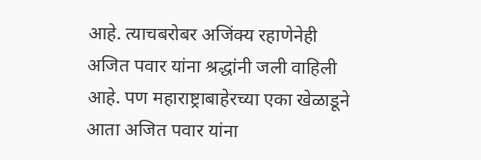आहे. त्याचबरोबर अजिंक्य रहाणेनेही अजित पवार यांना श्रद्धांनी जली वाहिली आहे. पण महाराष्ट्राबाहेरच्या एका खेळाडूने आता अजित पवार यांना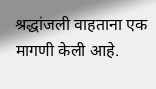श्रद्धांजली वाहताना एक मागणी केली आहे.